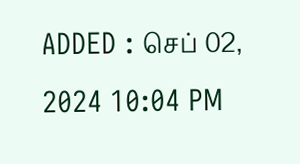ADDED : செப் 02, 2024 10:04 PM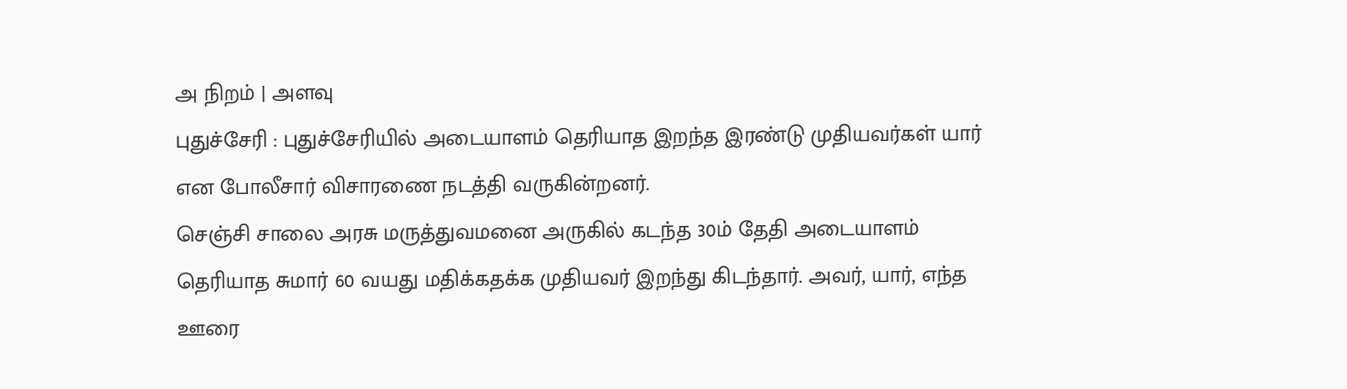அ நிறம் | அளவு
புதுச்சேரி : புதுச்சேரியில் அடையாளம் தெரியாத இறந்த இரண்டு முதியவர்கள் யார் என போலீசார் விசாரணை நடத்தி வருகின்றனர்.
செஞ்சி சாலை அரசு மருத்துவமனை அருகில் கடந்த 30ம் தேதி அடையாளம் தெரியாத சுமார் 60 வயது மதிக்கதக்க முதியவர் இறந்து கிடந்தார். அவர், யார், எந்த ஊரை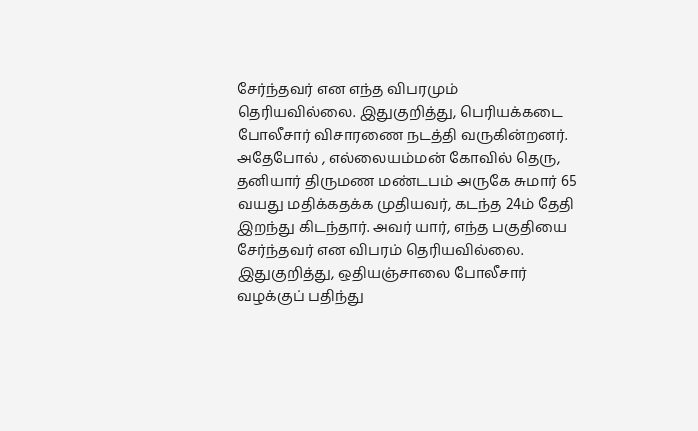சேர்ந்தவர் என எந்த விபரமும் தெரியவில்லை. இதுகுறித்து, பெரியக்கடை போலீசார் விசாரணை நடத்தி வருகின்றனர்.
அதேபோல் , எல்லையம்மன் கோவில் தெரு, தனியார் திருமண மண்டபம் அருகே சுமார் 65 வயது மதிக்கதக்க முதியவர், கடந்த 24ம் தேதி இறந்து கிடந்தார். அவர் யார், எந்த பகுதியை சேர்ந்தவர் என விபரம் தெரியவில்லை.
இதுகுறித்து, ஒதியஞ்சாலை போலீசார் வழக்குப் பதிந்து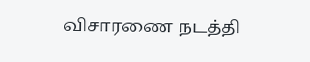விசாரணை நடத்தி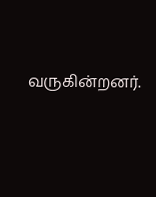வருகின்றனர்.